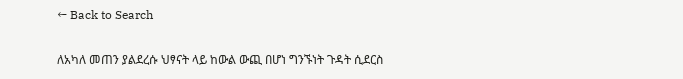← Back to Search

ለአካለ መጠን ያልደረሱ ህፃናት ላይ ከውል ውጪ በሆነ ግንኙነት ጉዳት ሲደርስ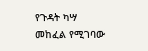የጉዳት ካሣ መከፈል የሚገባው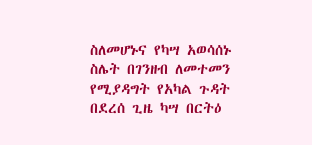ስለመሆኑና የካሣ አወሳሰኑ ስሌት በገንዘብ ለመተመን የሚያዳግት የአካል ጉዳት በደረሰ ጊዜ ካሣ በርትዕ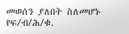መወሰን ያለበት ስለመሆኑ የፍ/ብ/ሕ/ቁ.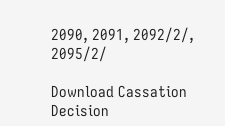2090, 2091, 2092/2/, 2095/2/

Download Cassation Decision